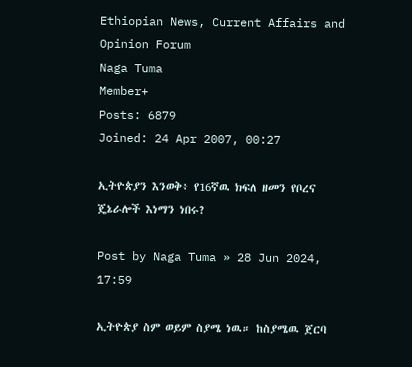Ethiopian News, Current Affairs and Opinion Forum
Naga Tuma
Member+
Posts: 6879
Joined: 24 Apr 2007, 00:27

ኢትዮጵያን እንወቅ፥ የ16ኛዉ ክፍለ ዘመን የቦረና ጄኔራሎች እነማን ነበሩ?

Post by Naga Tuma » 28 Jun 2024, 17:59

ኢትዮጵያ ስም ወይም ስያሜ ነዉ። ከስያሜዉ ጀርባ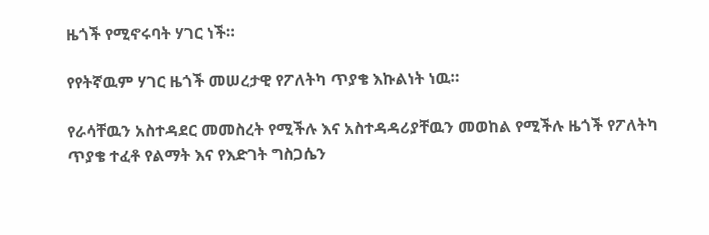ዜጎች የሚኖሩባት ሃገር ነች።

የየትኛዉም ሃገር ዜጎች መሠረታዊ የፖለትካ ጥያቄ እኩልነት ነዉ።

የራሳቸዉን አስተዳደር መመስረት የሚችሉ እና አስተዳዳሪያቸዉን መወከል የሚችሉ ዜጎች የፖለትካ ጥያቄ ተፈቶ የልማት እና የእድገት ግስጋሴን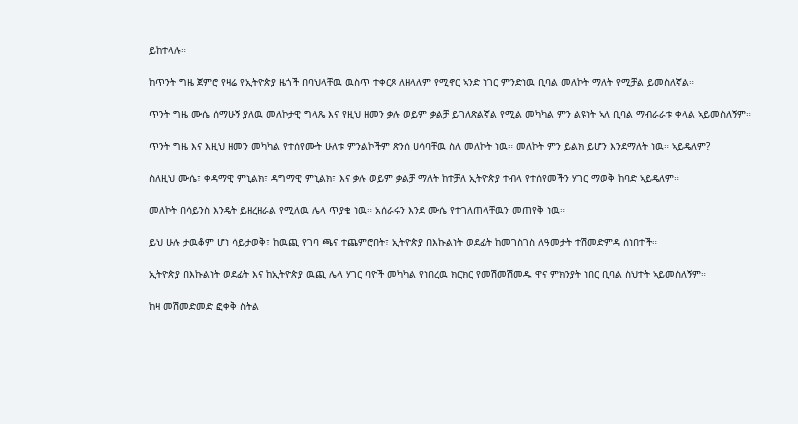ይከተላሉ።

ከጥንት ግዜ ጀምሮ የዛሬ የኢትዮጵያ ዜጎች በባህላቸዉ ዉስጥ ተቀርጾ ለዘላለም የሚኖር ኣንድ ነገር ምንድነዉ ቢባል መለኮት ማለት የሚቻል ይመስለኛል።

ጥንት ግዜ ሙሴ ሰማሁኝ ያለዉ መለኮታዊ ግላጼ እና የዚህ ዘመን ቃሉ ወይም ቃልቻ ይገለጽልኛል የሚል መካካል ምን ልዩነት ኣለ ቢባል ማብራራቱ ቀላል ኣይመስለኝም።

ጥንት ግዜ እና እዚህ ዘመን መካካል የተሰየሙት ሁለቱ ምንልኮችም ጽንሰ ሀሳባቸዉ ስለ መለኮት ነዉ። መለኮት ምን ይልክ ይሆን እንደማለት ነዉ። ኣይዴለም?

ስለዚህ ሙሴ፣ ቀዳማዊ ምኒልክ፣ ዳግማዊ ምኒልክ፣ እና ቃሉ ወይም ቃልቻ ማለት ከተቻለ ኢትዮጵያ ተብላ የተሰየመችን ሃገር ማወቅ ከባድ ኣይዴለም።

መለኮት በሳይንስ እንዴት ይዘረዘራል የሚለዉ ሌላ ጥያቄ ነዉ። አሰራሩን እንደ ሙሴ የተገለጠላቸዉን መጠየቅ ነዉ።

ይህ ሁሉ ታዉቆም ሆነ ሳይታወቅ፣ ከዉጪ የገባ ጫና ተጨምሮበት፣ ኢትዮጵያ በእኩልነት ወደፊት ከመገስገስ ለዓመታት ተሽመድምዳ ሰነበተች።

ኢትዮጵያ በእኩልነት ወደፊት እና ከኢትዮጵያ ዉጪ ሌላ ሃገር ባዮች መካካል የነበረዉ ክርክር የመሽመሽመዱ ዋና ምክንያት ነበር ቢባል ስህተት ኣይመስለኝም።

ከዛ መሽመድመድ ፎቀቅ ስትል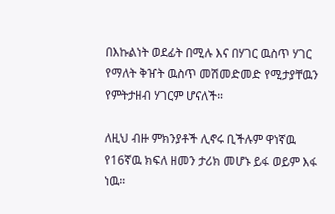በእኩልነት ወደፊት በሚሉ እና በሃገር ዉስጥ ሃገር የማለት ቅዠት ዉስጥ መሽመድመድ የሚታያቸዉን የምትታዘብ ሃገርም ሆናለች።

ለዚህ ብዙ ምክንያቶች ሊኖሩ ቢችሉም ዋነኛዉ የ16ኛዉ ክፍለ ዘመን ታሪክ መሆኑ ይፋ ወይም እፋ ነዉ።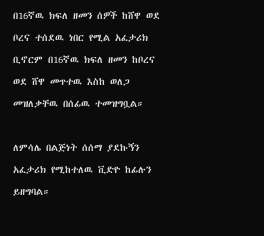በ16ኛዉ ክፍለ ዘመን ሰዎች ከሸዋ ወደ ቦረና ተሰደዉ ነበር የሚል አፈታሪክ ቢኖርም በ16ኛዉ ክፍለ ዘመን ከቦረና ወደ ሸዋ መጥተዉ እስከ ወለጋ መዝለቃቸዉ በሰፊዉ ተመዝግቧል።

ለምሳሌ በልጅነት ሰሰማ ያደኩኝን አፈታሪክ የሚከተለዉ ቪድዮ ከፊሉን ይዘግባል።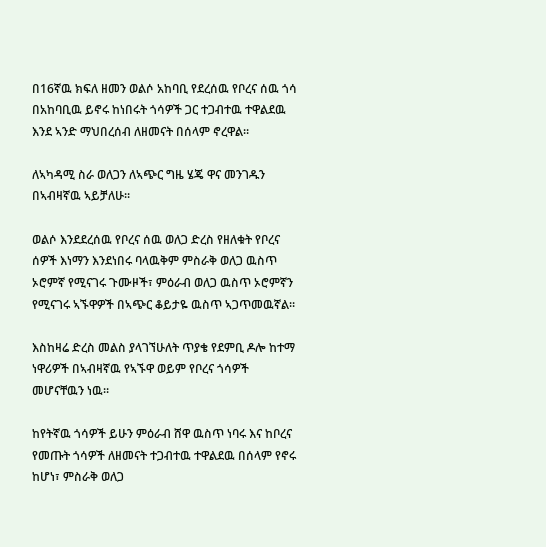በ16ኛዉ ክፍለ ዘመን ወልሶ አከባቢ የደረሰዉ የቦረና ሰዉ ጎሳ በአከባቢዉ ይኖሩ ከነበሩት ጎሳዎች ጋር ተጋብተዉ ተዋልደዉ እንደ ኣንድ ማህበረሰብ ለዘመናት በሰላም ኖረዋል።

ለኣካዳሚ ስራ ወለጋን ለኣጭር ግዜ ሄጄ ዋና መንገዱን በኣብዛኛዉ ኣይቻለሁ።

ወልሶ እንደደረሰዉ የቦረና ሰዉ ወለጋ ድረስ የዘለቁት የቦረና ሰዎች እነማን እንደነበሩ ባላዉቅም ምስራቅ ወለጋ ዉስጥ ኦሮምኛ የሚናገሩ ጉሙዞች፣ ምዕራብ ወለጋ ዉስጥ ኦሮምኛን የሚናገሩ ኣኙዋዎች በኣጭር ቆይታዬ ዉስጥ ኣጋጥመዉኛል።

እስከዛሬ ድረስ መልስ ያላገኘሁለት ጥያቄ የደምቢ ዶሎ ከተማ ነዋሪዎች በኣብዛኛዉ የኣኙዋ ወይም የቦረና ጎሳዎች መሆናቸዉን ነዉ።

ከየትኛዉ ጎሳዎች ይሁን ምዕራብ ሸዋ ዉስጥ ነባሩ እና ከቦረና የመጡት ጎሳዎች ለዘመናት ተጋብተዉ ተዋልደዉ በሰላም የኖሩ ከሆነ፣ ምስራቅ ወለጋ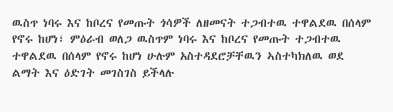ዉስጥ ነባሩ እና ከቦረና የመጡት ጎሳዎች ለዘመናት ተጋብተዉ ተዋልደዉ በሰላም የኖሩ ከሆነ፣ ምዕራብ ወለጋ ዉስጥም ነባሩ እና ከቦረና የመጡት ተጋብተዉ ተዋልደዉ በሰላም የኖሩ ከሆነ ሁሉም አስተዳደሮቻቸዉን ኣስተካክለዉ ወደ ልማት እና ዕድገት መገስገስ ይችላሉ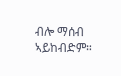ብሎ ማሰብ ኣይከብድም።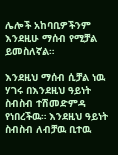ሌሎች አከባቢዎችንም እንደዚሁ ማሰብ የሚቻል ይመስለኛል።

እንደዚህ ማሰብ ሲቻል ነዉ ሃገሩ በእንደዚህ ዓይነት ስብስብ ተሽመድምዳ የነበረችዉ። እንደዚህ ዓይነት ስብስብ ለብቻዉ ቢተዉ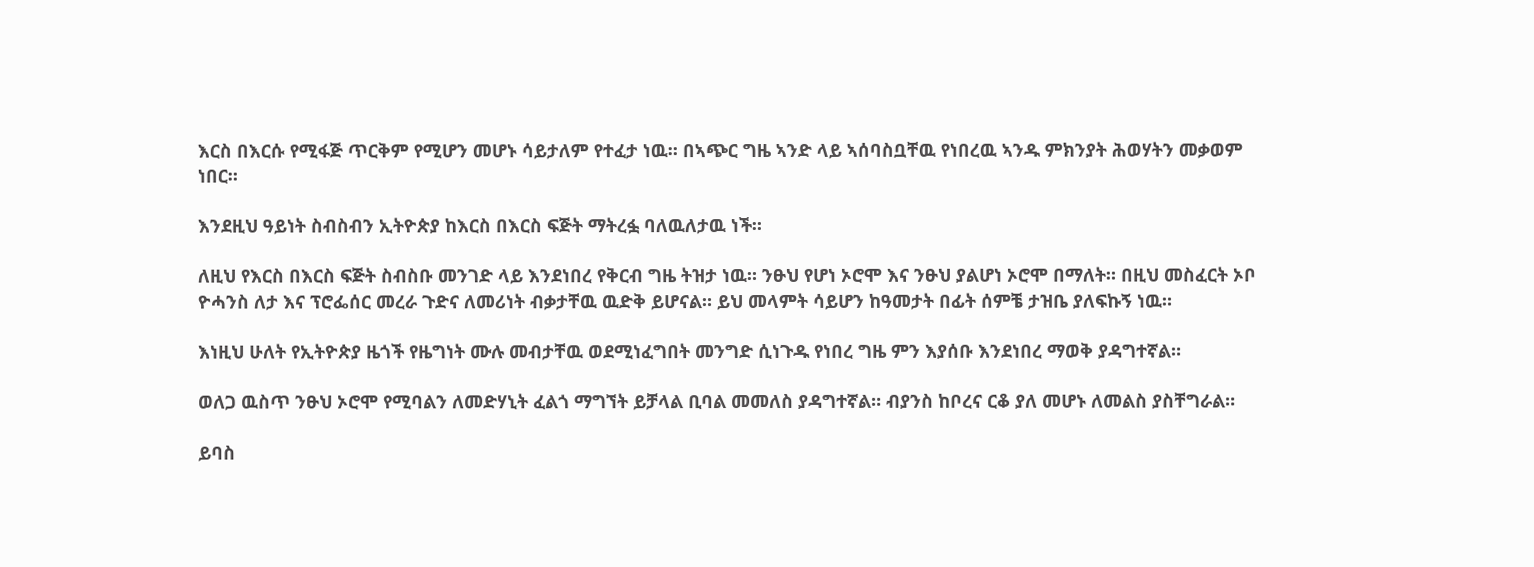እርስ በእርሱ የሚፋጅ ጥርቅም የሚሆን መሆኑ ሳይታለም የተፈታ ነዉ። በኣጭር ግዜ ኣንድ ላይ ኣሰባስቧቸዉ የነበረዉ ኣንዱ ምክንያት ሕወሃትን መቃወም ነበር።

እንደዚህ ዓይነት ስብስብን ኢትዮጵያ ከእርስ በእርስ ፍጅት ማትረፏ ባለዉለታዉ ነች።

ለዚህ የእርስ በእርስ ፍጅት ስብስቡ መንገድ ላይ እንደነበረ የቅርብ ግዜ ትዝታ ነዉ። ንፁህ የሆነ ኦሮሞ እና ንፁህ ያልሆነ ኦሮሞ በማለት። በዚህ መስፈርት ኦቦ ዮሓንስ ለታ እና ፕሮፌሰር መረራ ጉድና ለመሪነት ብቃታቸዉ ዉድቅ ይሆናል። ይህ መላምት ሳይሆን ከዓመታት በፊት ሰምቼ ታዝቤ ያለፍኩኝ ነዉ።

እነዚህ ሁለት የኢትዮጵያ ዜጎች የዜግነት ሙሉ መብታቸዉ ወደሚነፈግበት መንግድ ሲነጉዱ የነበረ ግዜ ምን እያሰቡ እንደነበረ ማወቅ ያዳግተኛል።

ወለጋ ዉስጥ ንፁህ ኦሮሞ የሚባልን ለመድሃኒት ፈልጎ ማግኘት ይቻላል ቢባል መመለስ ያዳግተኛል። ብያንስ ከቦረና ርቆ ያለ መሆኑ ለመልስ ያስቸግራል።

ይባስ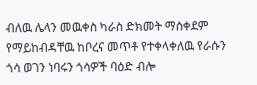ብለዉ ሌላን መዉቀስ ካራስ ድክመት ማስቀደም የማይከብዳቸዉ ከቦረና መጥቶ የተቀላቀለዉ የራሱን ጎሳ ወገን ነባሩን ጎሳዎች ባዕድ ብሎ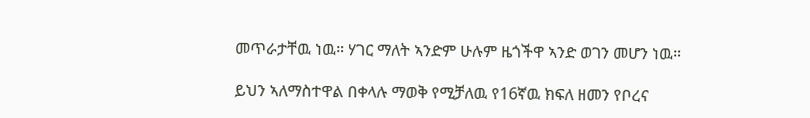መጥራታቸዉ ነዉ። ሃገር ማለት ኣንድም ሁሉም ዜጎችዋ ኣንድ ወገን መሆን ነዉ።

ይህን ኣለማስተዋል በቀላሉ ማወቅ የሚቻለዉ የ16ኛዉ ክፍለ ዘመን የቦረና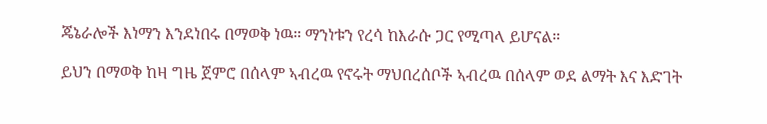ጄኔራሎች እነማን እንደነበሩ በማወቅ ነዉ። ማንነቱን የረሳ ከእራሱ ጋር የሚጣላ ይሆናል።

ይህን በማወቅ ከዛ ግዜ ጀምሮ በሰላም ኣብረዉ የኖሩት ማህበረሰቦች ኣብረዉ በሰላም ወደ ልማት እና እድገት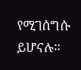የሚገሰግሱ ይሆናሉ።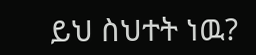ይህ ስህተት ነዉ?